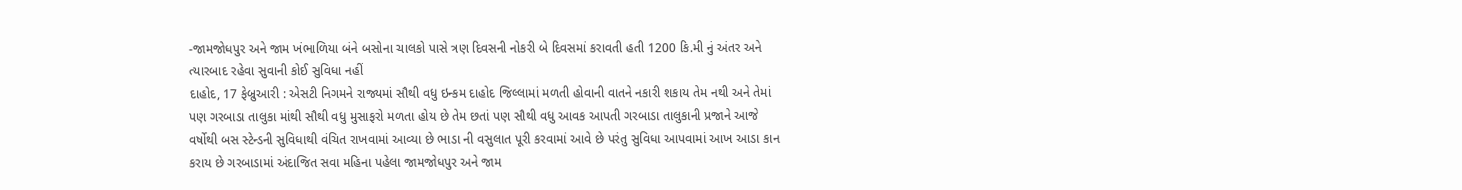-જામજોધપુર અને જામ ખંભાળિયા બંને બસોના ચાલકો પાસે ત્રણ દિવસની નોકરી બે દિવસમાં કરાવતી હતી 1200 કિ.મી નું અંતર અને ત્યારબાદ રહેવા સુવાની કોઈ સુવિધા નહીં
દાહોદ, 17 ફેબ્રુઆરી : એસટી નિગમને રાજ્યમાં સૌથી વધુ ઇન્કમ દાહોદ જિલ્લામાં મળતી હોવાની વાતને નકારી શકાય તેમ નથી અને તેમાં પણ ગરબાડા તાલુકા માંથી સૌથી વધુ મુસાફરો મળતા હોય છે તેમ છતાં પણ સૌથી વધુ આવક આપતી ગરબાડા તાલુકાની પ્રજાને આજે વર્ષોથી બસ સ્ટેન્ડની સુવિધાથી વંચિત રાખવામાં આવ્યા છે ભાડા ની વસુલાત પૂરી કરવામાં આવે છે પરંતુ સુવિધા આપવામાં આખ આડા કાન કરાય છે ગરબાડામાં અંદાજિત સવા મહિના પહેલા જામજોધપુર અને જામ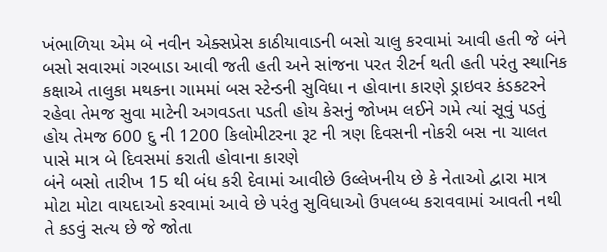ખંભાળિયા એમ બે નવીન એક્સપ્રેસ કાઠીયાવાડની બસો ચાલુ કરવામાં આવી હતી જે બંને બસો સવારમાં ગરબાડા આવી જતી હતી અને સાંજના પરત રીટર્ન થતી હતી પરંતુ સ્થાનિક કક્ષાએ તાલુકા મથકના ગામમાં બસ સ્ટેન્ડની સુવિધા ન હોવાના કારણે ડ્રાઇવર કંડકટરને રહેવા તેમજ સુવા માટેની અગવડતા પડતી હોય કેસનું જોખમ લઈને ગમે ત્યાં સૂવું પડતું હોય તેમજ 600 દુ ની 1200 કિલોમીટરના રૂટ ની ત્રણ દિવસની નોકરી બસ ના ચાલત પાસે માત્ર બે દિવસમાં કરાતી હોવાના કારણે
બંને બસો તારીખ 15 થી બંધ કરી દેવામાં આવીછે ઉલ્લેખનીય છે કે નેતાઓ દ્વારા માત્ર મોટા મોટા વાયદાઓ કરવામાં આવે છે પરંતુ સુવિધાઓ ઉપલબ્ધ કરાવવામાં આવતી નથી તે કડવું સત્ય છે જે જોતા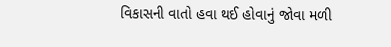વિકાસની વાતો હવા થઈ હોવાનું જોવા મળી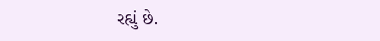રહ્યું છે.